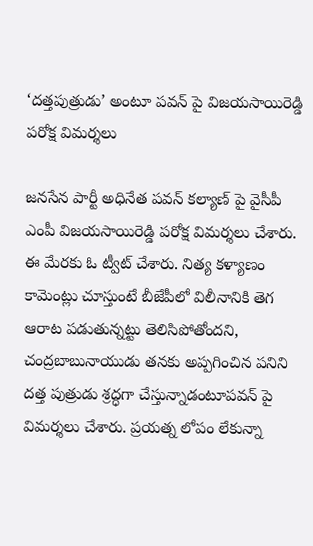‘దత్తపుత్రుడు’ అంటూ పవన్ పై విజయసాయిరెడ్డి పరోక్ష విమర్శలు

జనసేన పార్టీ అధినేత పవన్ కల్యాణ్ పై వైసీపీ ఎంపీ విజయసాయిరెడ్డి పరోక్ష విమర్శలు చేశారు. ఈ మేరకు ఓ ట్వీట్ చేశారు. నిత్య కళ్యాణం కామెంట్లు చూస్తుంటే బీజేపీలో విలీనానికి తెగ ఆరాట పడుతున్నట్టు తెలిసిపోతోందని,
చంద్రబాబునాయుడు తనకు అప్పగించిన పనిని దత్త పుత్రుడు శ్రద్ధగా చేస్తున్నాడంటూపవన్ పై విమర్శలు చేశారు. ప్రయత్న లోపం లేకున్నా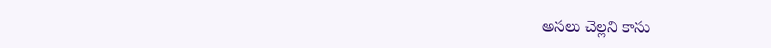అసలు చెల్లని కాసు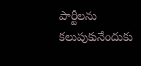పార్టీలను కలుపుకునేందుకు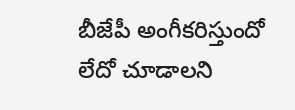బీజేపీ అంగీకరిస్తుందో లేదో చూడాలని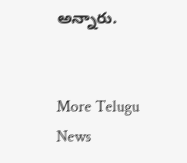అన్నారు.


More Telugu News